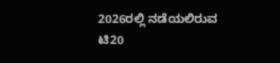2026ರಲ್ಲಿ ನಡೆಯಲಿರುವ ಟಿ20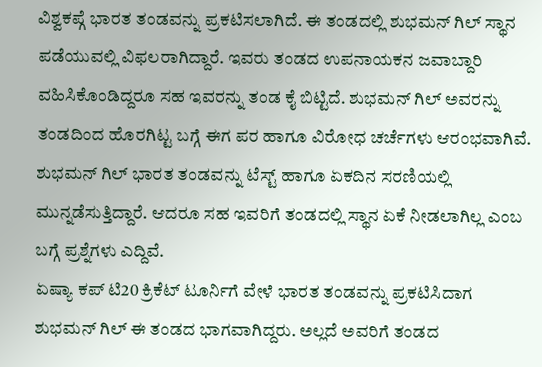ವಿಶ್ವಕಪ್ಗೆ ಭಾರತ ತಂಡವನ್ನು ಪ್ರಕಟಿಸಲಾಗಿದೆ. ಈ ತಂಡದಲ್ಲಿ ಶುಭಮನ್ ಗಿಲ್ ಸ್ಥಾನ ಪಡೆಯುವಲ್ಲಿ ವಿಫಲರಾಗಿದ್ದಾರೆ. ಇವರು ತಂಡದ ಉಪನಾಯಕನ ಜವಾಬ್ದಾರಿ ವಹಿಸಿಕೊಂಡಿದ್ದರೂ ಸಹ ಇವರನ್ನು ತಂಡ ಕೈ ಬಿಟ್ಟಿದೆ. ಶುಭಮನ್ ಗಿಲ್ ಅವರನ್ನು ತಂಡದಿಂದ ಹೊರಗಿಟ್ಟ ಬಗ್ಗೆ ಈಗ ಪರ ಹಾಗೂ ವಿರೋಧ ಚರ್ಚೆಗಳು ಆರಂಭವಾಗಿವೆ. ಶುಭಮನ್ ಗಿಲ್ ಭಾರತ ತಂಡವನ್ನು ಟೆಸ್ಟ್ ಹಾಗೂ ಏಕದಿನ ಸರಣಿಯಲ್ಲಿ ಮುನ್ನಡೆಸುತ್ತಿದ್ದಾರೆ. ಆದರೂ ಸಹ ಇವರಿಗೆ ತಂಡದಲ್ಲಿ ಸ್ಥಾನ ಏಕೆ ನೀಡಲಾಗಿಲ್ಲ ಎಂಬ ಬಗ್ಗೆ ಪ್ರಶ್ನೆಗಳು ಎದ್ದಿವೆ.
ಏಷ್ಯಾ ಕಪ್ ಟಿ20 ಕ್ರಿಕೆಟ್ ಟೂರ್ನಿಗೆ ವೇಳೆ ಭಾರತ ತಂಡವನ್ನು ಪ್ರಕಟಿಸಿದಾಗ ಶುಭಮನ್ ಗಿಲ್ ಈ ತಂಡದ ಭಾಗವಾಗಿದ್ದರು. ಅಲ್ಲದೆ ಅವರಿಗೆ ತಂಡದ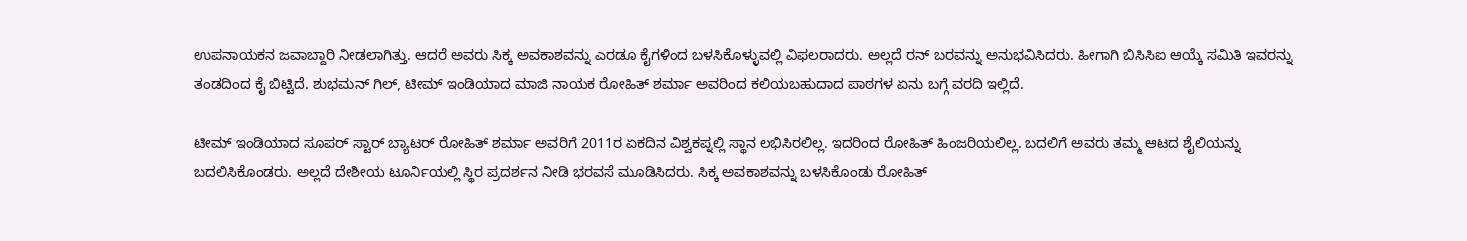ಉಪನಾಯಕನ ಜವಾಬ್ದಾರಿ ನೀಡಲಾಗಿತ್ತು. ಆದರೆ ಅವರು ಸಿಕ್ಕ ಅವಕಾಶವನ್ನು ಎರಡೂ ಕೈಗಳಿಂದ ಬಳಸಿಕೊಳ್ಳುವಲ್ಲಿ ವಿಫಲರಾದರು. ಅಲ್ಲದೆ ರನ್ ಬರವನ್ನು ಅನುಭವಿಸಿದರು. ಹೀಗಾಗಿ ಬಿಸಿಸಿಐ ಆಯ್ಕೆ ಸಮಿತಿ ಇವರನ್ನು ತಂಡದಿಂದ ಕೈ ಬಿಟ್ಟಿದೆ. ಶುಭಮನ್ ಗಿಲ್, ಟೀಮ್ ಇಂಡಿಯಾದ ಮಾಜಿ ನಾಯಕ ರೋಹಿತ್ ಶರ್ಮಾ ಅವರಿಂದ ಕಲಿಯಬಹುದಾದ ಪಾಠಗಳ ಏನು ಬಗ್ಗೆ ವರದಿ ಇಲ್ಲಿದೆ.

ಟೀಮ್ ಇಂಡಿಯಾದ ಸೂಪರ್ ಸ್ಟಾರ್ ಬ್ಯಾಟರ್ ರೋಹಿತ್ ಶರ್ಮಾ ಅವರಿಗೆ 2011ರ ಏಕದಿನ ವಿಶ್ವಕಪ್ನಲ್ಲಿ ಸ್ಥಾನ ಲಭಿಸಿರಲಿಲ್ಲ. ಇದರಿಂದ ರೋಹಿತ್ ಹಿಂಜರಿಯಲಿಲ್ಲ. ಬದಲಿಗೆ ಅವರು ತಮ್ಮ ಆಟದ ಶೈಲಿಯನ್ನು ಬದಲಿಸಿಕೊಂಡರು. ಅಲ್ಲದೆ ದೇಶೀಯ ಟೂರ್ನಿಯಲ್ಲಿ ಸ್ಥಿರ ಪ್ರದರ್ಶನ ನೀಡಿ ಭರವಸೆ ಮೂಡಿಸಿದರು. ಸಿಕ್ಕ ಅವಕಾಶವನ್ನು ಬಳಸಿಕೊಂಡು ರೋಹಿತ್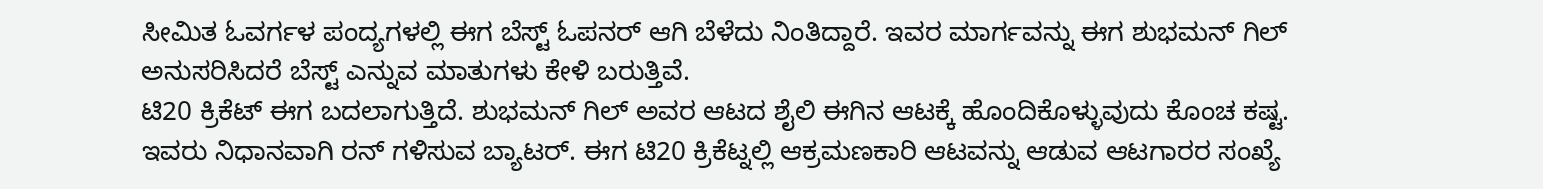ಸೀಮಿತ ಓವರ್ಗಳ ಪಂದ್ಯಗಳಲ್ಲಿ ಈಗ ಬೆಸ್ಟ್ ಓಪನರ್ ಆಗಿ ಬೆಳೆದು ನಿಂತಿದ್ದಾರೆ. ಇವರ ಮಾರ್ಗವನ್ನು ಈಗ ಶುಭಮನ್ ಗಿಲ್ ಅನುಸರಿಸಿದರೆ ಬೆಸ್ಟ್ ಎನ್ನುವ ಮಾತುಗಳು ಕೇಳಿ ಬರುತ್ತಿವೆ.
ಟಿ20 ಕ್ರಿಕೆಟ್ ಈಗ ಬದಲಾಗುತ್ತಿದೆ. ಶುಭಮನ್ ಗಿಲ್ ಅವರ ಆಟದ ಶೈಲಿ ಈಗಿನ ಆಟಕ್ಕೆ ಹೊಂದಿಕೊಳ್ಳುವುದು ಕೊಂಚ ಕಷ್ಟ. ಇವರು ನಿಧಾನವಾಗಿ ರನ್ ಗಳಿಸುವ ಬ್ಯಾಟರ್. ಈಗ ಟಿ20 ಕ್ರಿಕೆಟ್ನಲ್ಲಿ ಆಕ್ರಮಣಕಾರಿ ಆಟವನ್ನು ಆಡುವ ಆಟಗಾರರ ಸಂಖ್ಯೆ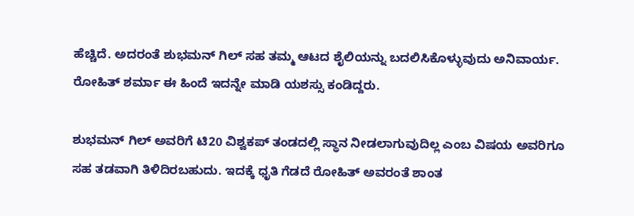ಹೆಚ್ಚಿದೆ. ಅದರಂತೆ ಶುಭಮನ್ ಗಿಲ್ ಸಹ ತಮ್ಮ ಆಟದ ಶೈಲಿಯನ್ನು ಬದಲಿಸಿಕೊಳ್ಳುವುದು ಅನಿವಾರ್ಯ. ರೋಹಿತ್ ಶರ್ಮಾ ಈ ಹಿಂದೆ ಇದನ್ನೇ ಮಾಡಿ ಯಶಸ್ಸು ಕಂಡಿದ್ದರು.

ಶುಭಮನ್ ಗಿಲ್ ಅವರಿಗೆ ಟಿ20 ವಿಶ್ವಕಪ್ ತಂಡದಲ್ಲಿ ಸ್ಥಾನ ನೀಡಲಾಗುವುದಿಲ್ಲ ಎಂಬ ವಿಷಯ ಅವರಿಗೂ ಸಹ ತಡವಾಗಿ ತಿಳಿದಿರಬಹುದು. ಇದಕ್ಕೆ ಧೃತಿ ಗೆಡದೆ ರೋಹಿತ್ ಅವರಂತೆ ಶಾಂತ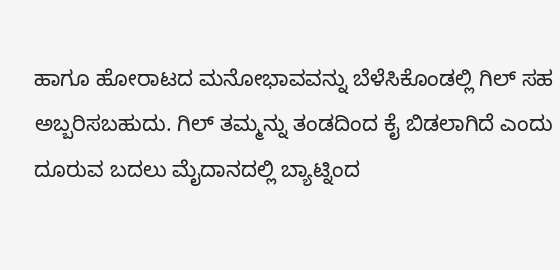ಹಾಗೂ ಹೋರಾಟದ ಮನೋಭಾವವನ್ನು ಬೆಳೆಸಿಕೊಂಡಲ್ಲಿ ಗಿಲ್ ಸಹ ಅಬ್ಬರಿಸಬಹುದು. ಗಿಲ್ ತಮ್ಮನ್ನು ತಂಡದಿಂದ ಕೈ ಬಿಡಲಾಗಿದೆ ಎಂದು ದೂರುವ ಬದಲು ಮೈದಾನದಲ್ಲಿ ಬ್ಯಾಟ್ನಿಂದ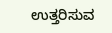ಉತ್ತರಿಸುವ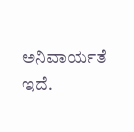ಅನಿವಾರ್ಯತೆ ಇದೆ.